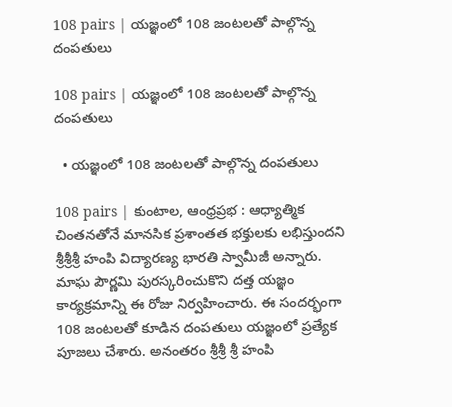108 pairs | యజ్ఞంలో 108 జంటలతో పాల్గొన్న దంపతులు

108 pairs | యజ్ఞంలో 108 జంటలతో పాల్గొన్న దంపతులు

  • యజ్ఞంలో 108 జంటలతో పాల్గొన్న దంపతులు

108 pairs | కుంటాల, ఆంధ్రప్రభ : ఆధ్యాత్మిక చింతనతోనే మానసిక ప్రశాంతత భక్తులకు లభిస్తుందని శ్రీశ్రీశ్రీ హంపి విద్యారణ్య భారతి స్వామీజీ అన్నారు. మాఘ పౌర్ణమి పురస్కరించుకొని దత్త యజ్ఞం కార్యక్రమాన్ని ఈ రోజు నిర్వహించారు. ఈ సందర్భంగా 108 జంటలతో కూడిన దంపతులు యజ్ఞంలో ప్రత్యేక పూజలు చేశారు. అనంతరం శ్రీశ్రీ శ్రీ హంపి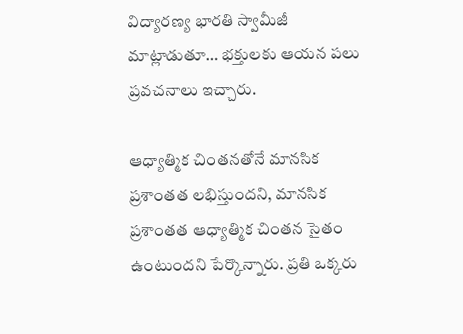విద్యారణ్య భారతి స్వామీజీ మాట్లాడుతూ… భక్తులకు ఆయన పలు ప్రవచనాలు ఇచ్చారు.

ఆధ్యాత్మిక చింతనతోనే మానసిక ప్రశాంతత లభిస్తుందని, మానసిక ప్రశాంతత ఆధ్యాత్మిక చింతన సైతం ఉంటుందని పేర్కొన్నారు. ప్రతి ఒక్కరు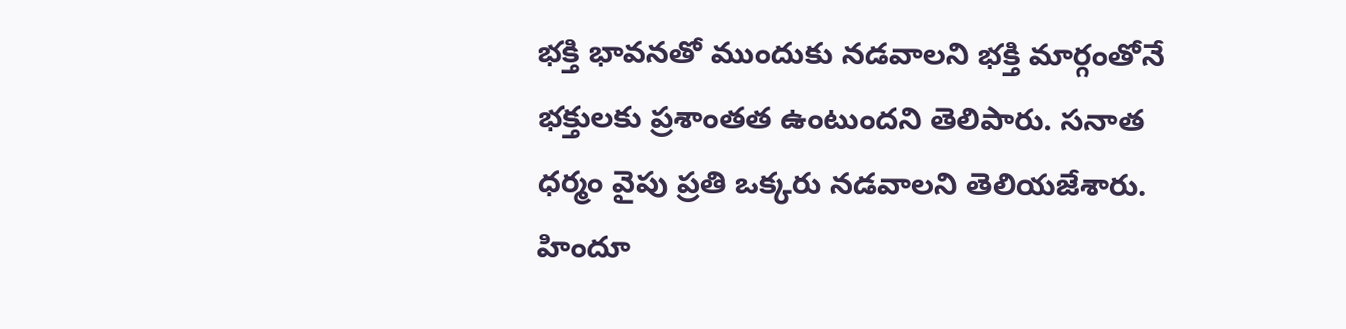భక్తి భావనతో ముందుకు నడవాలని భక్తి మార్గంతోనే భక్తులకు ప్రశాంతత ఉంటుందని తెలిపారు. సనాత ధర్మం వైపు ప్రతి ఒక్కరు నడవాలని తెలియజేశారు. హిందూ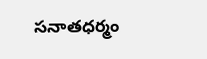సనాతధర్మం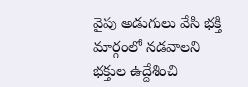వైపు అడుగులు వేసి భక్తి మార్గంలో నడవాలని భక్తుల ఉద్దేశించి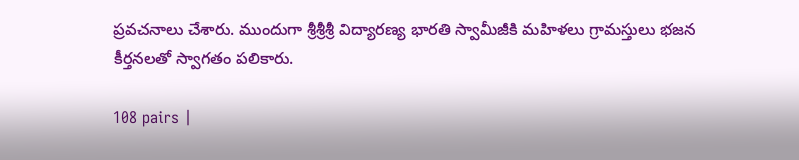ప్రవచనాలు చేశారు. ముందుగా శ్రీశ్రీశ్రీ విద్యారణ్య భారతి స్వామీజీకి మహిళలు గ్రామస్తులు భజన కీర్తనలతో స్వాగతం పలికారు.

108 pairs |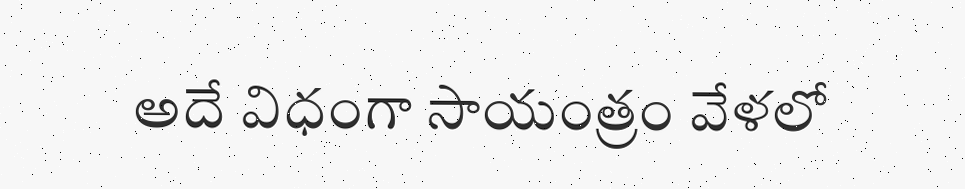అదే విధంగా సాయంత్రం వేళలో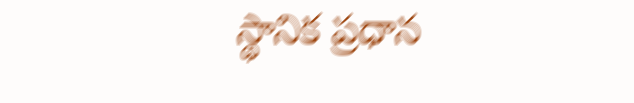స్థానిక ప్రధాన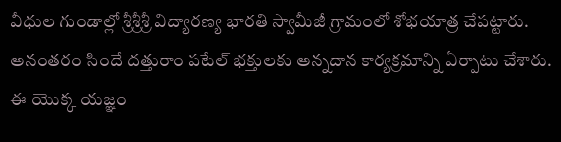వీధుల గుండాల్లో శ్రీశ్రీశ్రీ విద్యారణ్య భారతి స్వామీజీ గ్రామంలో శోభయాత్ర చేపట్టారు. అనంతరం సిందే దత్తురాం పటేల్ భక్తులకు అన్నదాన కార్యక్రమాన్ని ఏర్పాటు చేశారు. ఈ యొక్క యజ్ఞం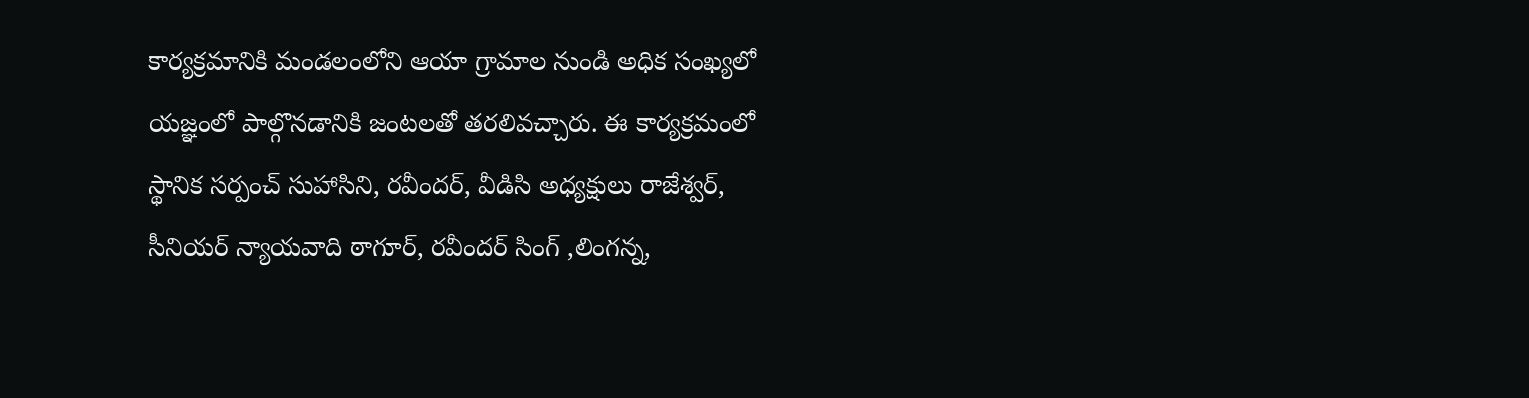కార్యక్రమానికి మండలంలోని ఆయా గ్రామాల నుండి అధిక సంఖ్యలో యజ్ఞంలో పాల్గొనడానికి జంటలతో తరలివచ్చారు. ఈ కార్యక్రమంలో స్థానిక సర్పంచ్ సుహాసిని, రవీందర్, వీడిసి అధ్యక్షులు రాజేశ్వర్, సీనియర్ న్యాయవాది ఠాగూర్, రవీందర్ సింగ్ ,లింగన్న,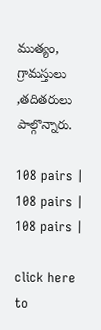ముత్యం, గ్రామస్తులు ,తదితరులు పాల్గొన్నారు.

108 pairs |
108 pairs |
108 pairs |

click here to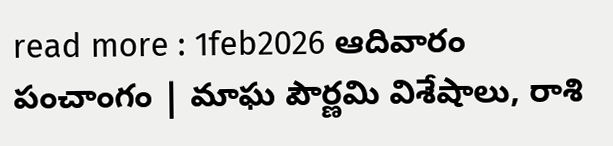read more : 1feb2026 ఆదివారం పంచాంగం | మాఘ పౌర్ణమి విశేషాలు, రాశి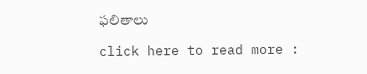ఫలితాలు

click here to read more :